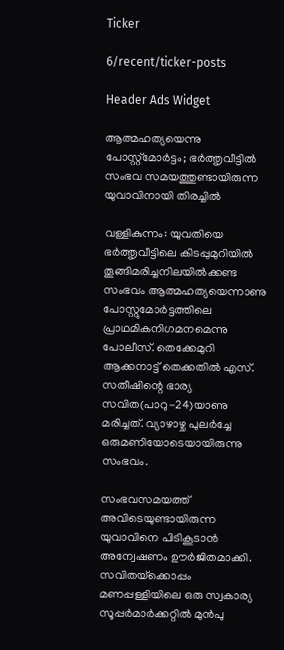Ticker

6/recent/ticker-posts

Header Ads Widget

ആത്മഹത്യയെന്നു പോസ്റ്റ്മോര്‍ട്ടം; ഭര്‍ത്തൃവീട്ടില്‍ സംഭവ സമയത്തുണ്ടായിരുന്ന യുവാവിനായി തിരച്ചില്‍

വള്ളികുന്നം: യുവതിയെ ഭര്‍ത്തൃവീട്ടിലെ കിടപ്പുമുറിയില്‍ തൂങ്ങിമരിച്ചനിലയില്‍ക്കണ്ട സംഭവം ആത്മഹത്യയെന്നാണു പോസ്റ്റുമോര്‍ട്ടത്തിലെ പ്രാഥമികനിഗമനമെന്നു പോലീസ്. തെക്കേമുറി ആക്കനാട്ട് തെക്കതില്‍ എസ്. സതീഷിന്റെ ഭാര്യ സവിത(പാറു-24)യാണു മരിച്ചത്. വ്യാഴാഴ്ച പുലര്‍ച്ചേ ഒരുമണിയോടെയായിരുന്നു സംഭവം.

സംഭവസമയത്ത് അവിടെയുണ്ടായിരുന്ന യുവാവിനെ പിടികൂടാന്‍ അന്വേഷണം ഊര്‍ജിതമാക്കി. സവിതയ്‌ക്കൊപ്പം മണപ്പള്ളിയിലെ ഒരു സ്വകാര്യ സൂപ്പര്‍മാര്‍ക്കറ്റില്‍ മുന്‍പു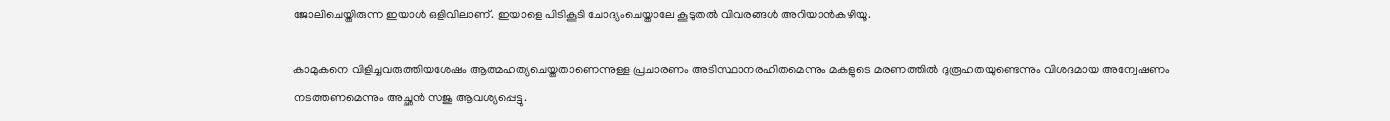ജോലിചെയ്തിരുന്ന ഇയാള്‍ ഒളിവിലാണ്. ഇയാളെ പിടികൂടി ചോദ്യംചെയ്താലേ കൂടുതല്‍ വിവരങ്ങള്‍ അറിയാന്‍കഴിയൂ.

കാമുകനെ വിളിച്ചവരുത്തിയശേഷം ആത്മഹത്യചെയ്തതാണെന്നുള്ള പ്രചാരണം അടിസ്ഥാനരഹിതമെന്നും മകളുടെ മരണത്തില്‍ ദുരൂഹതയുണ്ടെന്നും വിശദമായ അന്വേഷണം നടത്തണമെന്നും അച്ഛന്‍ സജു ആവശ്യപ്പെട്ടു.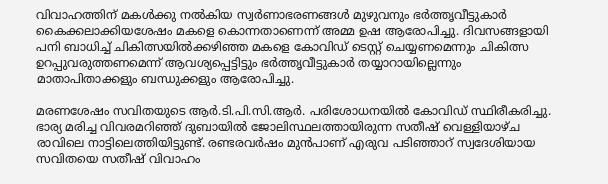വിവാഹത്തിന് മകള്‍ക്കു നല്‍കിയ സ്വര്‍ണാഭരണങ്ങള്‍ മുഴുവനും ഭര്‍ത്തൃവീട്ടുകാര്‍ കൈക്കലാക്കിയശേഷം മകളെ കൊന്നതാണെന്ന് അമ്മ ഉഷ ആരോപിച്ചു. ദിവസങ്ങളായി പനി ബാധിച്ച് ചികിത്സയില്‍ക്കഴിഞ്ഞ മകളെ കോവിഡ് ടെസ്റ്റ് ചെയ്യണമെന്നും ചികിത്സ ഉറപ്പുവരുത്തണമെന്ന് ആവശ്യപ്പെട്ടിട്ടും ഭര്‍ത്തൃവീട്ടുകാര്‍ തയ്യാറായില്ലെന്നും മാതാപിതാക്കളും ബന്ധുക്കളും ആരോപിച്ചു.

മരണശേഷം സവിതയുടെ ആര്‍.ടി.പി.സി.ആര്‍. പരിശോധനയില്‍ കോവിഡ് സ്ഥിരീകരിച്ചു. ഭാര്യ മരിച്ച വിവരമറിഞ്ഞ് ദുബായില്‍ ജോലിസ്ഥലത്തായിരുന്ന സതീഷ് വെള്ളിയാഴ്ച രാവിലെ നാട്ടിലെത്തിയിട്ടുണ്ട്. രണ്ടരവര്‍ഷം മുന്‍പാണ് എരുവ പടിഞ്ഞാറ് സ്വദേശിയായ സവിതയെ സതീഷ് വിവാഹം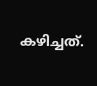കഴിച്ചത്.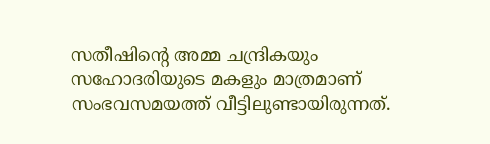സതീഷിന്റെ അമ്മ ചന്ദ്രികയും സഹോദരിയുടെ മകളും മാത്രമാണ് സംഭവസമയത്ത് വീട്ടിലുണ്ടായിരുന്നത്.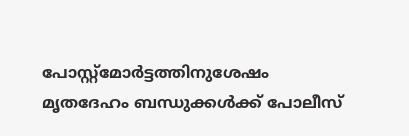പോസ്റ്റ്മോര്‍ട്ടത്തിനുശേഷം മൃതദേഹം ബന്ധുക്കള്‍ക്ക് പോലീസ്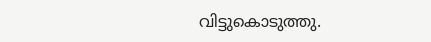വിട്ടുകൊടുത്തു.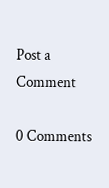Post a Comment

0 Comments